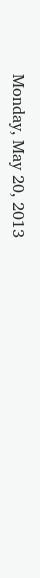Monday, May 20, 2013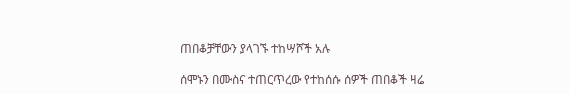ጠበቆቻቸውን ያላገኙ ተከሣሾች አሉ

ሰሞኑን በሙስና ተጠርጥረው የተከሰሱ ሰዎች ጠበቆች ዛሬ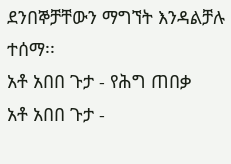ደንበኞቻቸውን ማግኘት እንዳልቻሉ ተሰማ፡፡
አቶ አበበ ጉታ - የሕግ ጠበቃ
አቶ አበበ ጉታ -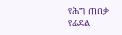የሕግ ጠበቃ
የፊደል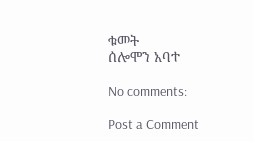ቁመት
ሰሎሞን አባተ

No comments:

Post a Comment